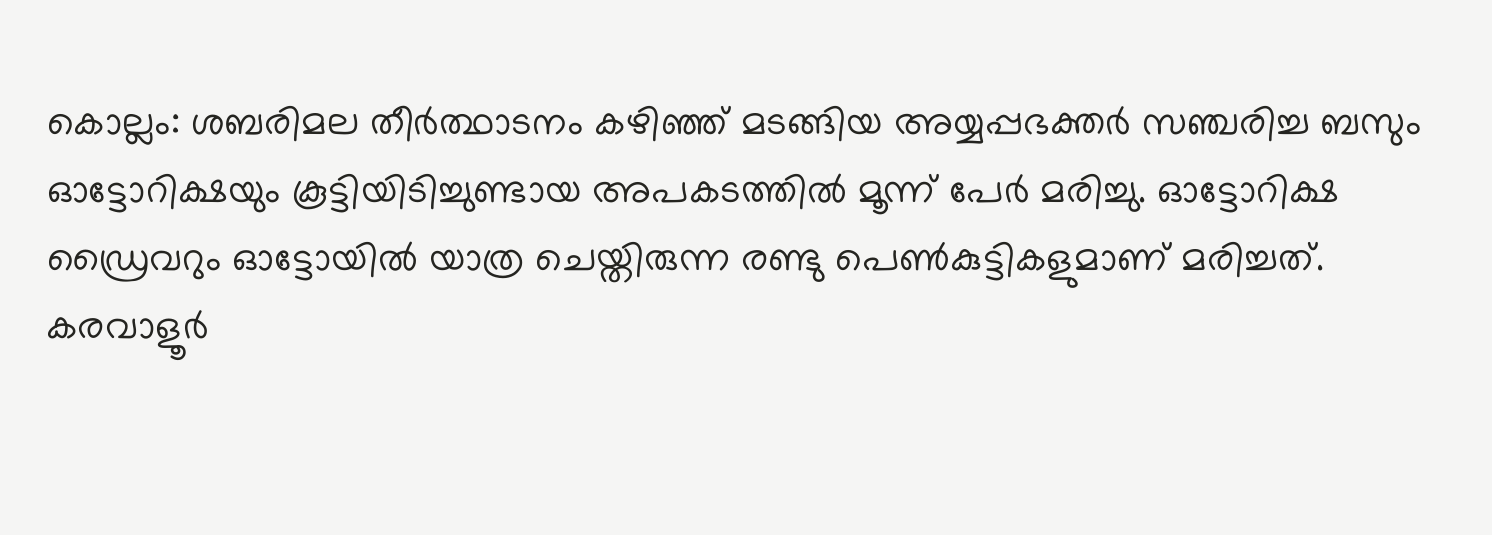കൊല്ലം: ശബരിമല തീർത്ഥാടനം കഴിഞ്ഞ് മടങ്ങിയ അയ്യപ്പഭക്തർ സഞ്ചരിച്ച ബസും ഓട്ടോറിക്ഷയും കൂട്ടിയിടിച്ചുണ്ടായ അപകടത്തിൽ മൂന്ന് പേർ മരിച്ചു. ഓട്ടോറിക്ഷ ഡ്രൈവറും ഓട്ടോയിൽ യാത്ര ചെയ്തിരുന്ന രണ്ടു പെൺകുട്ടികളുമാണ് മരിച്ചത്.
കരവാളൂർ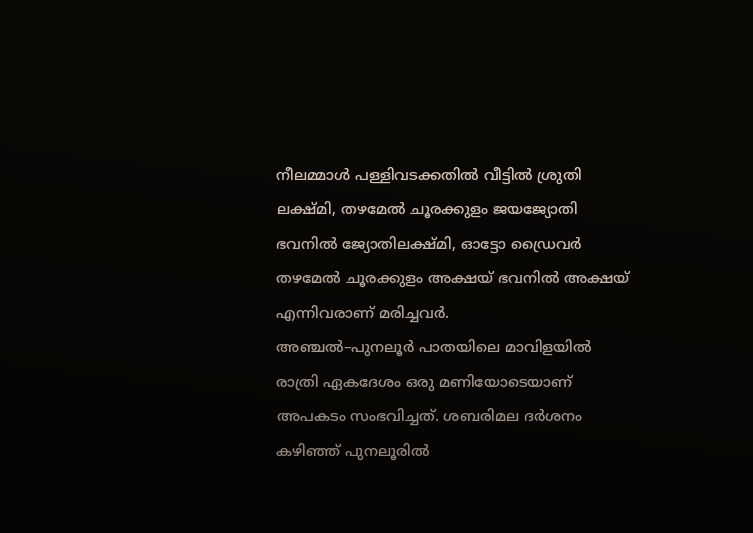നീലമ്മാൾ പള്ളിവടക്കതിൽ വീട്ടിൽ ശ്രുതി ലക്ഷ്മി, തഴമേൽ ചൂരക്കുളം ജയജ്യോതി ഭവനിൽ ജ്യോതിലക്ഷ്മി, ഓട്ടോ ഡ്രൈവർ തഴമേൽ ചൂരക്കുളം അക്ഷയ് ഭവനിൽ അക്ഷയ് എന്നിവരാണ് മരിച്ചവർ.
അഞ്ചൽ–പുനലൂർ പാതയിലെ മാവിളയിൽ രാത്രി ഏകദേശം ഒരു മണിയോടെയാണ് അപകടം സംഭവിച്ചത്. ശബരിമല ദർശനം കഴിഞ്ഞ് പുനലൂരിൽ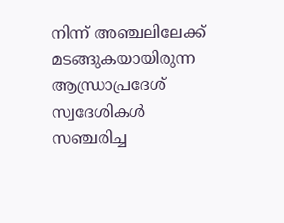നിന്ന് അഞ്ചലിലേക്ക് മടങ്ങുകയായിരുന്ന ആന്ധ്രാപ്രദേശ് സ്വദേശികൾ സഞ്ചരിച്ച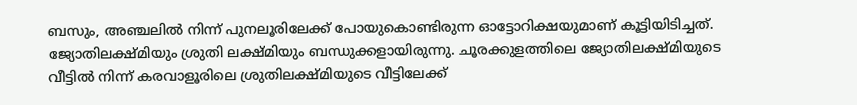ബസും, അഞ്ചലിൽ നിന്ന് പുനലൂരിലേക്ക് പോയുകൊണ്ടിരുന്ന ഓട്ടോറിക്ഷയുമാണ് കൂട്ടിയിടിച്ചത്.
ജ്യോതിലക്ഷ്മിയും ശ്രുതി ലക്ഷ്മിയും ബന്ധുക്കളായിരുന്നു. ചൂരക്കുളത്തിലെ ജ്യോതിലക്ഷ്മിയുടെ വീട്ടിൽ നിന്ന് കരവാളൂരിലെ ശ്രുതിലക്ഷ്മിയുടെ വീട്ടിലേക്ക്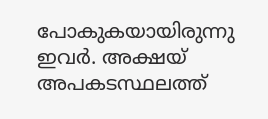പോകുകയായിരുന്നു ഇവർ. അക്ഷയ് അപകടസ്ഥലത്ത്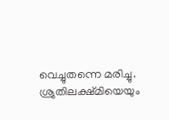വെച്ചുതന്നെ മരിച്ചു. ശ്രുതിലക്ഷ്മിയെയും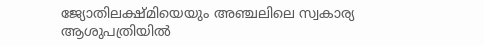ജ്യോതിലക്ഷ്മിയെയും അഞ്ചലിലെ സ്വകാര്യ ആശുപത്രിയിൽ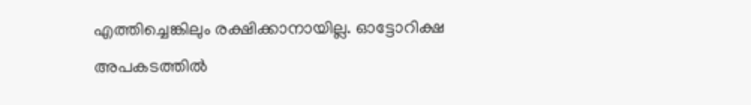എത്തിച്ചെങ്കിലും രക്ഷിക്കാനായില്ല. ഓട്ടോറിക്ഷ അപകടത്തിൽ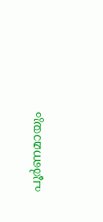പൂർണമായും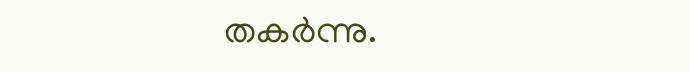തകർന്നു.